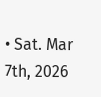• Sat. Mar 7th, 2026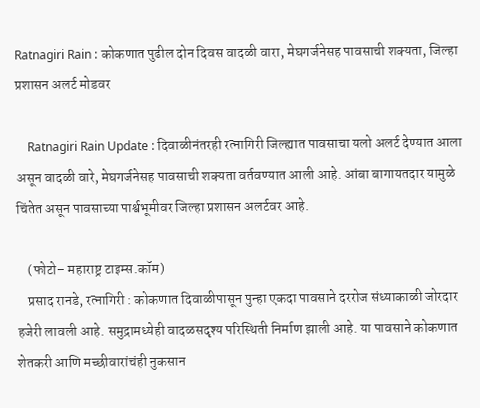Ratnagiri Rain : कोकणात पुढील दोन दिवस वादळी वारा, मेघगर्जनेसह पावसाची शक्यता, जिल्हा प्रशासन अलर्ट मोडवर

    Ratnagiri Rain Update : दिवाळीनंतरही रत्नागिरी जिल्ह्यात पावसाचा यलो अलर्ट देण्यात आला असून वादळी वारे, मेघगर्जनेसह पावसाची शक्यता वर्तवण्यात आली आहे. आंबा बागायतदार यामुळे चिंतेत असून पावसाच्या पार्श्वभूमीवर जिल्हा प्रशासन अलर्टवर आहे.

    (फोटो– महाराष्ट्र टाइम्स.कॉम)
    प्रसाद रानडे, रत्नागिरी : कोकणात दिवाळीपासून पुन्हा एकदा पावसाने दररोज संध्याकाळी जोरदार हजेरी लावली आहे. समुद्रामध्येही वादळसदृश्य परिस्थिती निर्माण झाली आहे. या पावसाने कोकणात शेतकरी आणि मच्छीवारांचंही नुकसान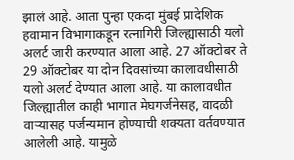झालं आहे. आता पुन्हा एकदा मुंबई प्रादेशिक हवामान विभागाकडून रत्नागिरी जिल्ह्यासाठी यलो अलर्ट जारी करण्यात आला आहे. 27 ऑक्टोबर ते 29 ऑक्टोबर या दोन दिवसांच्या कालावधीसाठी यलो अलर्ट देण्यात आला आहे. या कालावधीत जिल्ह्यातील काही भागात मेघगर्जनेसह, वादळी वाऱ्यासह पर्जन्यमान होण्याची शक्यता वर्तवण्यात आलेली आहे. यामुळे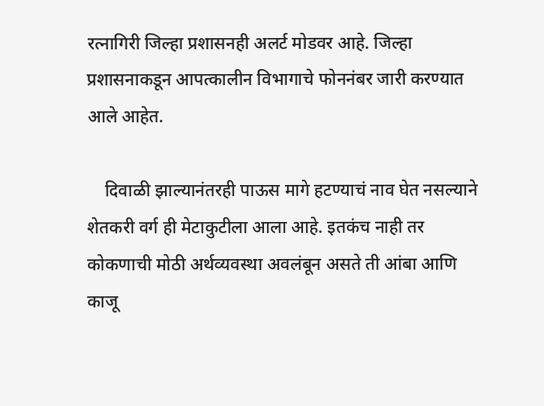रत्नागिरी जिल्हा प्रशासनही अलर्ट मोडवर आहे. जिल्हा प्रशासनाकडून आपत्कालीन विभागाचे फोननंबर जारी करण्यात आले आहेत.

    दिवाळी झाल्यानंतरही पाऊस मागे हटण्याचं नाव घेत नसल्याने शेतकरी वर्ग ही मेटाकुटीला आला आहे. इतकंच नाही तर कोकणाची मोठी अर्थव्यवस्था अवलंबून असते ती आंबा आणि काजू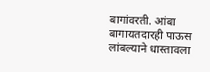बागांवरती. आंबा बागायतदारही पाऊस लांबल्याने धास्तावला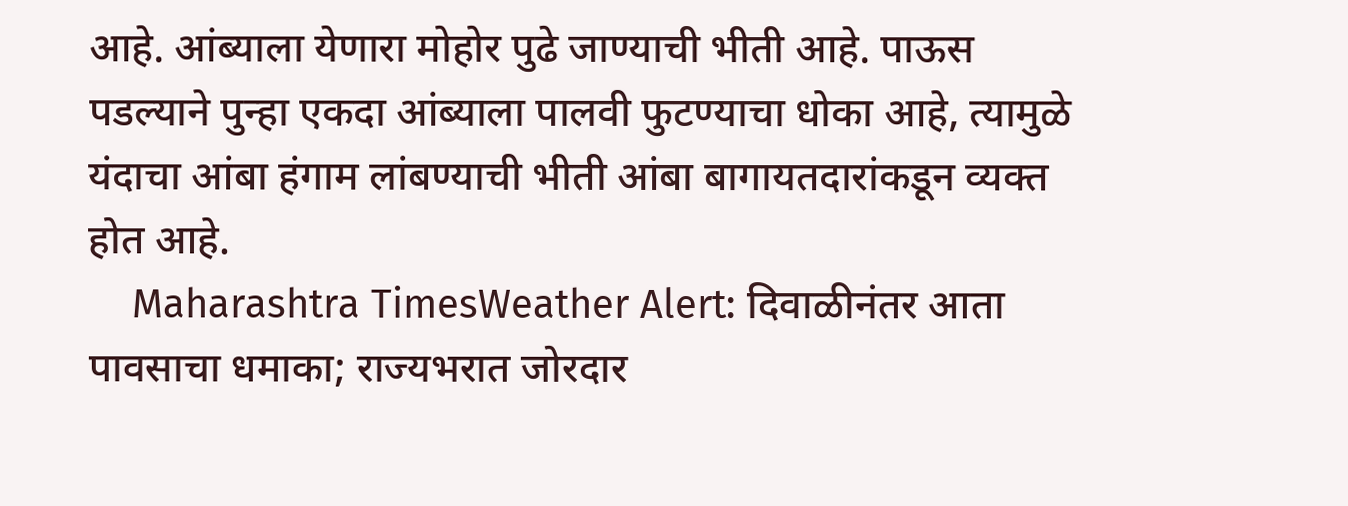आहे. आंब्याला येणारा मोहोर पुढे जाण्याची भीती आहे. पाऊस पडल्याने पुन्हा एकदा आंब्याला पालवी फुटण्याचा धोका आहे, त्यामुळे यंदाचा आंबा हंगाम लांबण्याची भीती आंबा बागायतदारांकडून व्यक्त होत आहे.
    Maharashtra TimesWeather Alert: दिवाळीनंतर आता पावसाचा धमाका; राज्यभरात जोरदार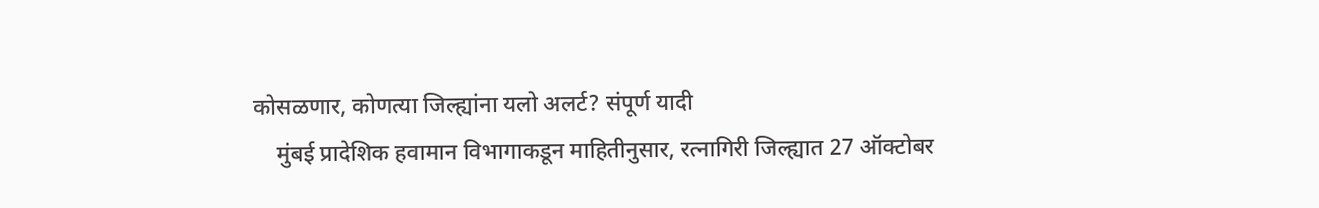कोसळणार, कोणत्या जिल्ह्यांना यलो अलर्ट? संपूर्ण यादी
    मुंबई प्रादेशिक हवामान विभागाकडून माहितीनुसार, रत्नागिरी जिल्ह्यात 27 ऑक्टोबर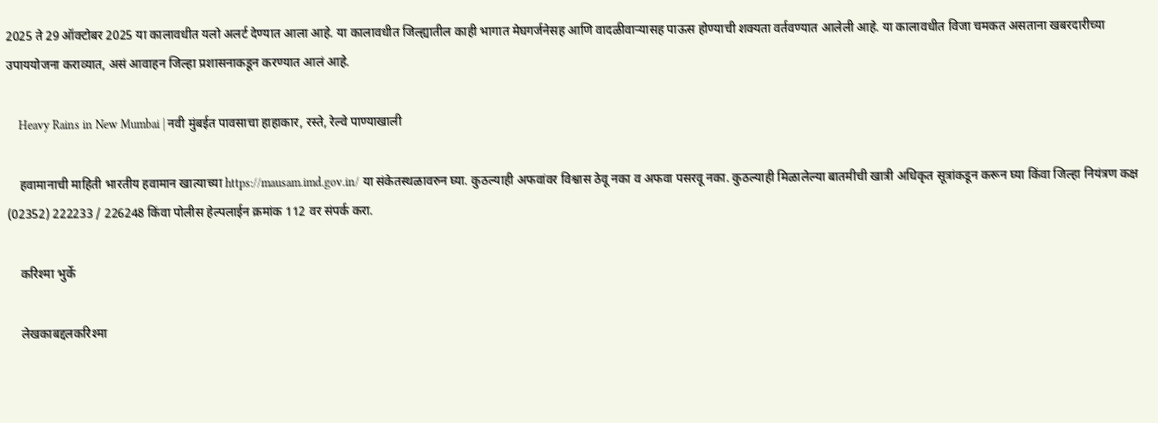2025 ते 29 ऑक्टोबर 2025 या कालावधीत यलो अलर्ट देण्यात आला आहे. या कालावधीत जिल्ह्यातील काही भागात मेघगर्जनेसह आणि वादळीवाऱ्यासह पाऊस होण्याची शक्यता वर्तवण्यात आलेली आहे. या कालावधीत विजा चमकत असताना खबरदारीच्या उपाययोजना कराव्यात, असं आवाहन जिल्हा प्रशासनाकडून करण्यात आलं आहे.

    Heavy Rains in New Mumbai | नवी मुंबईत पावसाचा हाहाकार, रस्ते, रेल्वे पाण्याखाली

    हवामानाची माहिती भारतीय हवामान खात्याच्या https://mausam.imd.gov.in/ या संकेतस्थळावरुन घ्या. कुठल्याही अफवांवर विश्वास ठेवू नका व अफवा पसरवू नका. कुठल्याही मिळालेल्या बातमीची खात्री अधिकृत सूत्रांकडून करून घ्या किंवा जिल्हा नियंत्रण कक्ष (02352) 222233 / 226248 किंवा पोलीस हेल्पलाईन क्रमांक 112 वर संपर्क करा.

    करिश्मा भुर्के

    लेखकाबद्दलकरिश्मा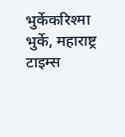भुर्केकरिश्मा भुर्के, महाराष्ट्र टाइम्स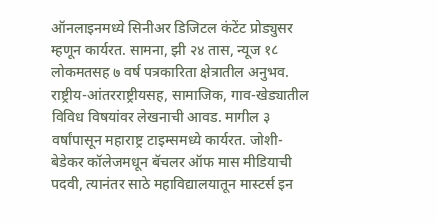ऑनलाइनमध्ये सिनीअर डिजिटल कंटेंट प्रोड्युसर म्हणून कार्यरत. सामना, झी २४ तास, न्यूज १८ लोकमतसह ७ वर्ष पत्रकारिता क्षेत्रातील अनुभव. राष्ट्रीय-आंतरराष्ट्रीयसह, सामाजिक, गाव-खेड्यातील विविध विषयांवर लेखनाची आवड. मागील ३ वर्षांपासून महाराष्ट्र टाइम्समध्ये कार्यरत. जोशी-बेडेकर कॉलेजमधून बॅचलर ऑफ मास मीडियाची पदवी, त्यानंतर साठे महाविद्यालयातून मास्टर्स इन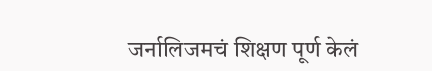जर्नालिजमचं शिक्षण पूर्ण केलं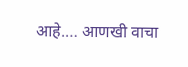आहे.… आणखी वाचा